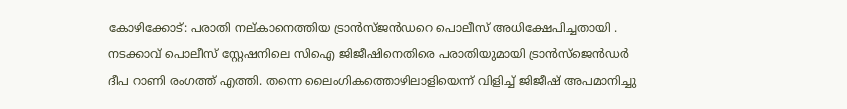കോഴിക്കോട്: പരാതി നല്കാനെത്തിയ ട്രാൻസ്ജൻഡറെ പൊലീസ് അധിക്ഷേപിച്ചതായി . നടക്കാവ് പൊലീസ് സ്റ്റേഷനിലെ സിഐ ജിജീഷിനെതിരെ പരാതിയുമായി ട്രാൻസ്ജെൻഡർ ദീപ റാണി രംഗത്ത് എത്തി. തന്നെ ലൈംഗികത്തൊഴിലാളിയെന്ന് വിളിച്ച് ജിജീഷ് അപമാനിച്ചു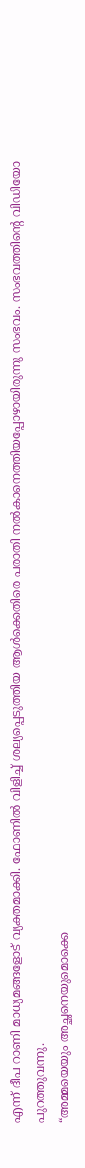എന്ന് ദീപ റാണി മാധ്യമങ്ങളോട് വ്യക്തമാക്കി. ഫോണിൽ വിളിച്ച് ശല്യപ്പെടുത്തിയ ആൾക്കെതിരെ പരാതി നൽകാനെത്തിയപ്പോഴായിരുന്നു സംഭവം. സംഭവത്തിൻ്റെ വിഡിയോ പുറത്തുവന്നു.
“അമ്മയെയും അച്ഛനെയുമൊക്കെ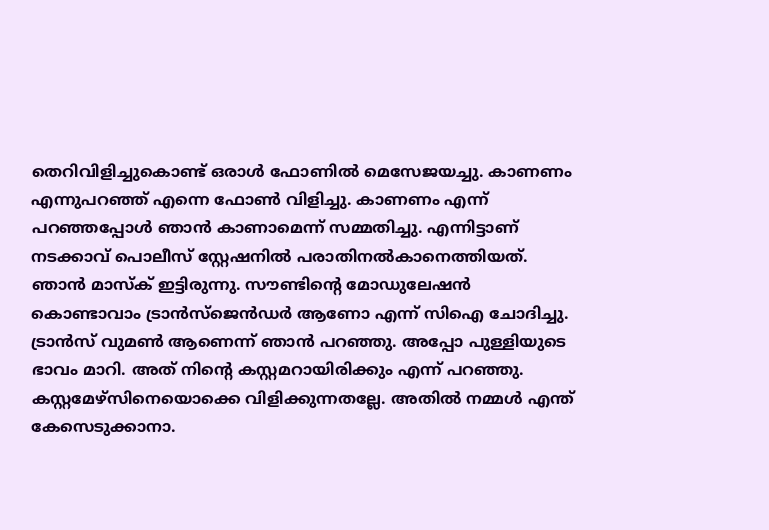തെറിവിളിച്ചുകൊണ്ട് ഒരാൾ ഫോണിൽ മെസേജയച്ചു. കാണണം എന്നുപറഞ്ഞ് എന്നെ ഫോൺ വിളിച്ചു. കാണണം എന്ന് പറഞ്ഞപ്പോൾ ഞാൻ കാണാമെന്ന് സമ്മതിച്ചു. എന്നിട്ടാണ് നടക്കാവ് പൊലീസ് സ്റ്റേഷനിൽ പരാതിനൽകാനെത്തിയത്. ഞാൻ മാസ്ക് ഇട്ടിരുന്നു. സൗണ്ടിൻ്റെ മോഡുലേഷൻ കൊണ്ടാവാം ട്രാൻസ്ജെൻഡർ ആണോ എന്ന് സിഐ ചോദിച്ചു. ട്രാൻസ് വുമൺ ആണെന്ന് ഞാൻ പറഞ്ഞു. അപ്പോ പുള്ളിയുടെ ഭാവം മാറി. അത് നിൻ്റെ കസ്റ്റമറായിരിക്കും എന്ന് പറഞ്ഞു. കസ്റ്റമേഴ്സിനെയൊക്കെ വിളിക്കുന്നതല്ലേ. അതിൽ നമ്മൾ എന്ത് കേസെടുക്കാനാ.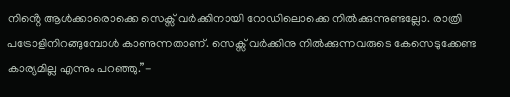നിൻ്റെ ആൾക്കാരൊക്കെ സെക്സ് വർക്കിനായി റോഡിലൊക്കെ നിൽക്കുന്നുണ്ടല്ലോ. രാത്രി പട്രോളിനിറങ്ങുമ്പോൾ കാണുന്നതാണ്. സെക്സ് വർക്കിനു നിൽക്കുന്നവരുടെ കേസെടുക്കേണ്ട കാര്യമില്ല എന്നും പറഞ്ഞു.”-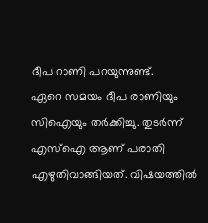ദീപ റാണി പറയുന്നുണ്ട്.
ഏറെ സമയം ദീപ രാണിയും സിഐയും തർക്കിച്ചു. തുടർന്ന് എസ്ഐ ആണ് പരാതി എഴുതിവാങ്ങിയത്. വിഷയത്തിൽ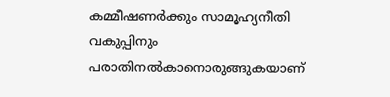കമ്മീഷണർക്കും സാമൂഹ്യനീതി വകുപ്പിനും പരാതിനൽകാനൊരുങ്ങുകയാണ്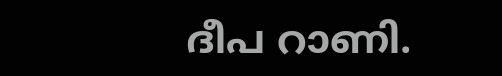ദീപ റാണി.